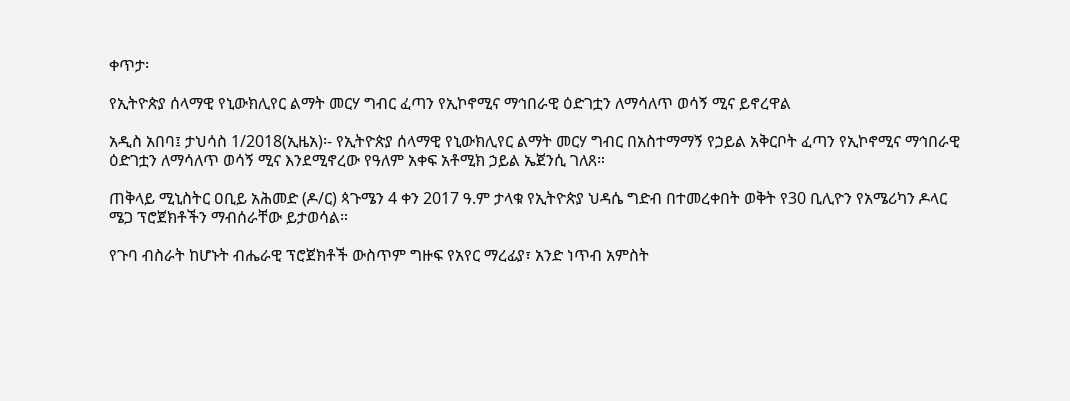ቀጥታ፡

የኢትዮጵያ ሰላማዊ የኒውክሊየር ልማት መርሃ ግብር ፈጣን የኢኮኖሚና ማኅበራዊ ዕድገቷን ለማሳለጥ ወሳኝ ሚና ይኖረዋል

አዲስ አበባ፤ ታህሳስ 1/2018(ኢዜአ)፡- የኢትዮጵያ ሰላማዊ የኒውክሊየር ልማት መርሃ ግብር በአስተማማኝ የኃይል አቅርቦት ፈጣን የኢኮኖሚና ማኅበራዊ ዕድገቷን ለማሳለጥ ወሳኝ ሚና እንደሚኖረው የዓለም አቀፍ አቶሚክ ኃይል ኤጀንሲ ገለጸ።

ጠቅላይ ሚኒስትር ዐቢይ አሕመድ (ዶ/ር) ጳጉሜን 4 ቀን 2017 ዓ.ም ታላቁ የኢትዮጵያ ህዳሴ ግድብ በተመረቀበት ወቅት የ30 ቢሊዮን የአሜሪካን ዶላር ሜጋ ፕሮጀክቶችን ማብሰራቸው ይታወሳል።

የጉባ ብስራት ከሆኑት ብሔራዊ ፕሮጀክቶች ውስጥም ግዙፍ የአየር ማረፊያ፣ አንድ ነጥብ አምስት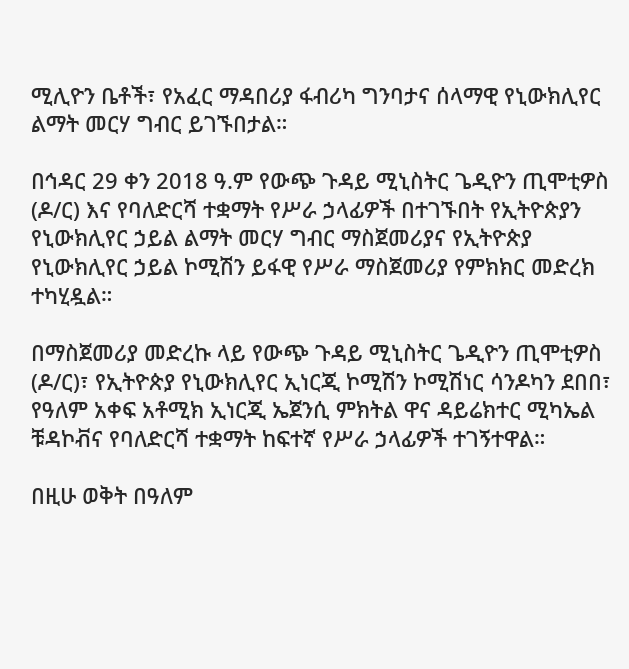ሚሊዮን ቤቶች፣ የአፈር ማዳበሪያ ፋብሪካ ግንባታና ሰላማዊ የኒውክሊየር ልማት መርሃ ግብር ይገኙበታል።

በኅዳር 29 ቀን 2018 ዓ.ም የውጭ ጉዳይ ሚኒስትር ጌዲዮን ጢሞቲዎስ (ዶ/ር) እና የባለድርሻ ተቋማት የሥራ ኃላፊዎች በተገኙበት የኢትዮጵያን የኒውክሊየር ኃይል ልማት መርሃ ግብር ማስጀመሪያና የኢትዮጵያ የኒውክሊየር ኃይል ኮሚሽን ይፋዊ የሥራ ማስጀመሪያ የምክክር መድረክ ተካሂዷል።

በማስጀመሪያ መድረኩ ላይ የውጭ ጉዳይ ሚኒስትር ጌዲዮን ጢሞቲዎስ (ዶ/ር)፣ የኢትዮጵያ የኒውክሊየር ኢነርጂ ኮሚሽን ኮሚሽነር ሳንዶካን ደበበ፣ የዓለም አቀፍ አቶሚክ ኢነርጂ ኤጀንሲ ምክትል ዋና ዳይሬክተር ሚካኤል ቹዳኮቭና የባለድርሻ ተቋማት ከፍተኛ የሥራ ኃላፊዎች ተገኝተዋል።

በዚሁ ወቅት በዓለም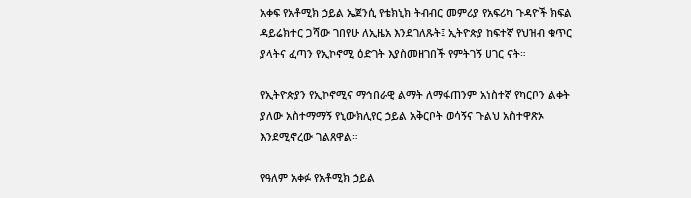አቀፍ የአቶሚክ ኃይል ኤጀንሲ የቴክኒክ ትብብር መምሪያ የአፍሪካ ጉዳዮች ክፍል ዳይሬክተር ጋሻው ገበየሁ ለኢዜአ እንደገለጹት፤ ኢትዮጵያ ከፍተኛ የህዝብ ቁጥር ያላትና ፈጣን የኢኮኖሚ ዕድገት እያስመዘገበች የምትገኝ ሀገር ናት።

የኢትዮጵያን የኢኮኖሚና ማኅበራዊ ልማት ለማፋጠንም አነስተኛ የካርቦን ልቀት ያለው አስተማማኝ የኒውክሊየር ኃይል አቅርቦት ወሳኝና ጉልህ አስተዋጽኦ እንደሚኖረው ገልጸዋል።

የዓለም አቀፉ የአቶሚክ ኃይል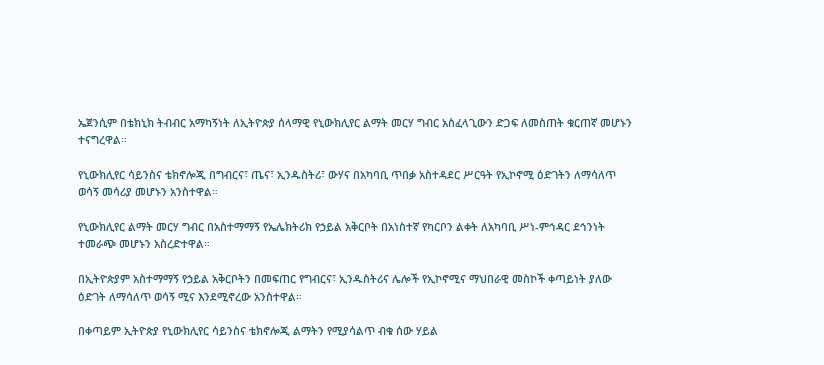ኤጀንሲም በቴክኒክ ትብብር አማካኝነት ለኢትዮጵያ ሰላማዊ የኒውክሊየር ልማት መርሃ ግብር አስፈላጊውን ድጋፍ ለመስጠት ቁርጠኛ መሆኑን ተናግረዋል።

የኒውክሊየር ሳይንስና ቴክኖሎጂ በግብርና፣ ጤና፣ ኢንዱስትሪ፣ ውሃና በአካባቢ ጥበቃ አስተዳደር ሥርዓት የኢኮኖሚ ዕድገትን ለማሳለጥ ወሳኝ መሳሪያ መሆኑን አንስተዋል።

የኒውክሊየር ልማት መርሃ ግብር በአስተማማኝ የኤሌክትሪክ የኃይል አቅርቦት በአነስተኛ የካርቦን ልቀት ለአካባቢ ሥነ-ምኅዳር ደኅንነት ተመራጭ መሆኑን አስረድተዋል።

በኢትዮጵያም አስተማማኝ የኃይል አቅርቦትን በመፍጠር የግብርና፣ ኢንዱስትሪና ሌሎች የኢኮኖሚና ማህበራዊ መስኮች ቀጣይነት ያለው ዕድገት ለማሳለጥ ወሳኝ ሚና እንደሚኖረው አንስተዋል።

በቀጣይም ኢትዮጵያ የኒውክሊየር ሳይንስና ቴክኖሎጂ ልማትን የሚያሳልጥ ብቁ ሰው ሃይል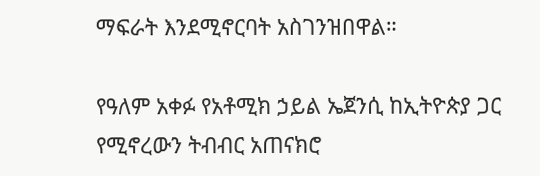ማፍራት እንደሚኖርባት አስገንዝበዋል።

የዓለም አቀፉ የአቶሚክ ኃይል ኤጀንሲ ከኢትዮጵያ ጋር የሚኖረውን ትብብር አጠናክሮ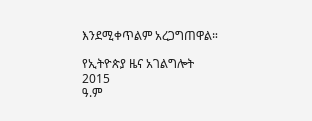እንደሚቀጥልም አረጋግጠዋል።

የኢትዮጵያ ዜና አገልግሎት
2015
ዓ.ም